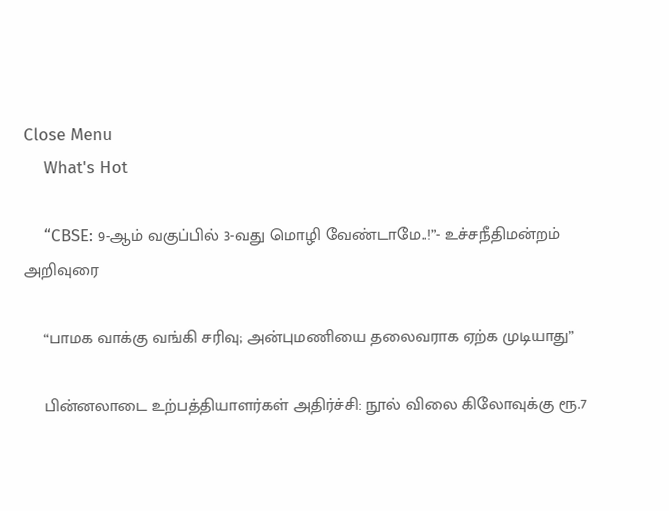Close Menu
    What's Hot

    “CBSE: 9-ஆம் வகுப்பில் 3-வது மொழி வேண்டாமே..!”- உச்சநீதிமன்றம் அறிவுரை

    “பாமக வாக்கு வங்கி சரிவு; அன்புமணியை தலைவராக ஏற்க முடியாது”

    பின்னலாடை உற்பத்தியாளர்கள் அதிர்ச்சி: நூல் விலை கிலோவுக்கு ரூ.7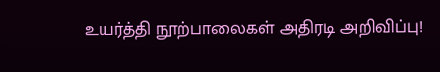உயர்த்தி நூற்பாலைகள் அதிரடி அறிவிப்பு!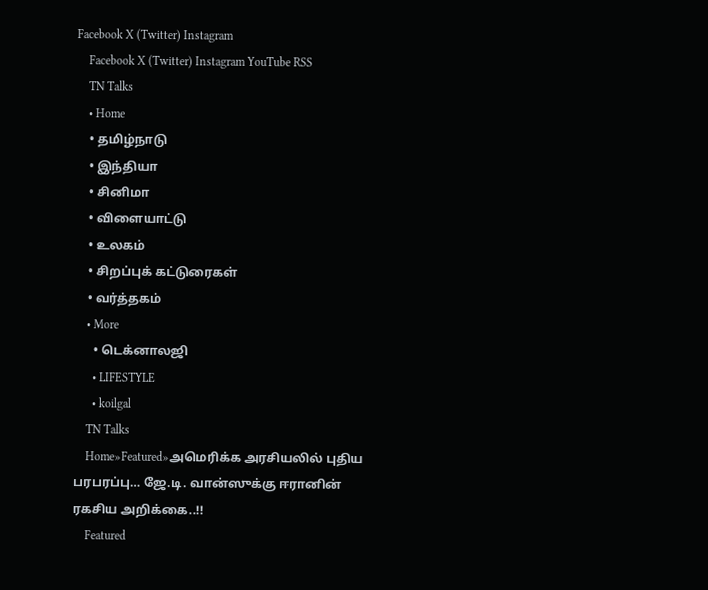Facebook X (Twitter) Instagram
    Facebook X (Twitter) Instagram YouTube RSS
    TN Talks
    • Home
    • தமிழ்நாடு
    • இந்தியா
    • சினிமா
    • விளையாட்டு
    • உலகம்
    • சிறப்புக் கட்டுரைகள்
    • வர்த்தகம்
    • More
      • டெக்னாலஜி
      • LIFESTYLE
      • koilgal
    TN Talks
    Home»Featured»அமெரிக்க அரசியலில் புதிய பரபரப்பு… ஜே.டி. வான்ஸுக்கு ஈரானின் ரகசிய அறிக்கை..!!
    Featured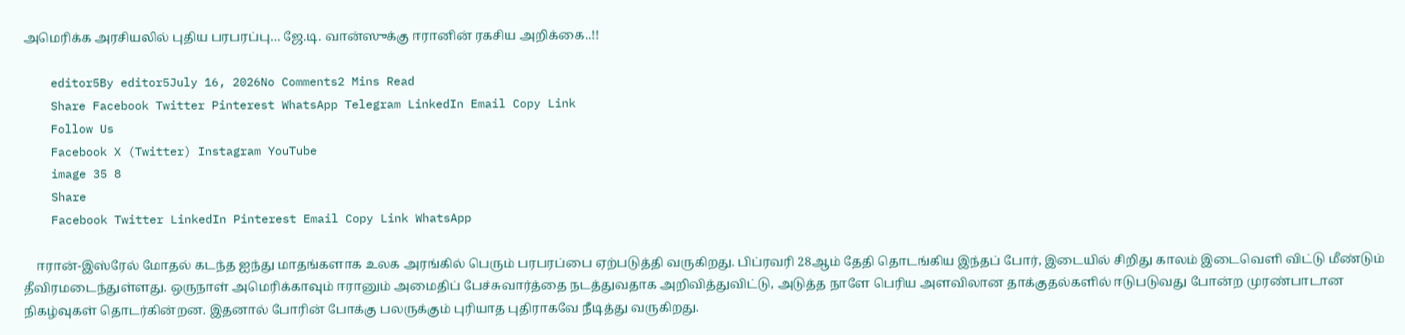அமெரிக்க அரசியலில் புதிய பரபரப்பு… ஜே.டி. வான்ஸுக்கு ஈரானின் ரகசிய அறிக்கை..!!

    editor5By editor5July 16, 2026No Comments2 Mins Read
    Share Facebook Twitter Pinterest WhatsApp Telegram LinkedIn Email Copy Link
    Follow Us
    Facebook X (Twitter) Instagram YouTube
    image 35 8
    Share
    Facebook Twitter LinkedIn Pinterest Email Copy Link WhatsApp

    ஈரான்-இஸ்ரேல் மோதல் கடந்த ஐந்து மாதங்களாக உலக அரங்கில் பெரும் பரபரப்பை ஏற்படுத்தி வருகிறது. பிப்ரவரி 28ஆம் தேதி தொடங்கிய இந்தப் போர், இடையில் சிறிது காலம் இடைவெளி விட்டு மீண்டும் தீவிரமடைந்துள்ளது. ஒருநாள் அமெரிக்காவும் ஈரானும் அமைதிப் பேச்சுவார்த்தை நடத்துவதாக அறிவித்துவிட்டு, அடுத்த நாளே பெரிய அளவிலான தாக்குதல்களில் ஈடுபடுவது போன்ற முரண்பாடான நிகழ்வுகள் தொடர்கின்றன. இதனால் போரின் போக்கு பலருக்கும் புரியாத புதிராகவே நீடித்து வருகிறது.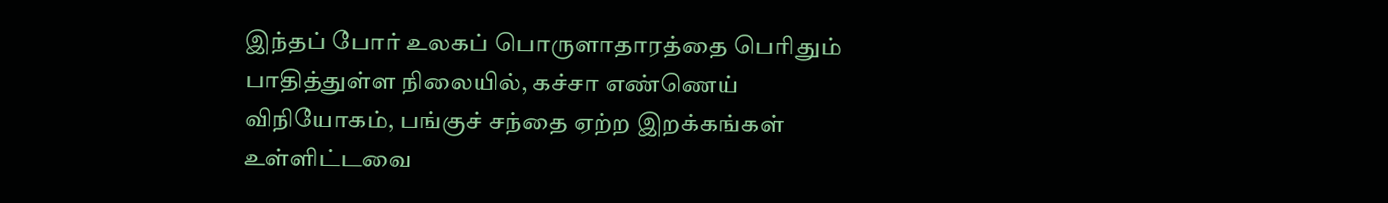இந்தப் போர் உலகப் பொருளாதாரத்தை பெரிதும் பாதித்துள்ள நிலையில், கச்சா எண்ணெய் விநியோகம், பங்குச் சந்தை ஏற்ற இறக்கங்கள் உள்ளிட்டவை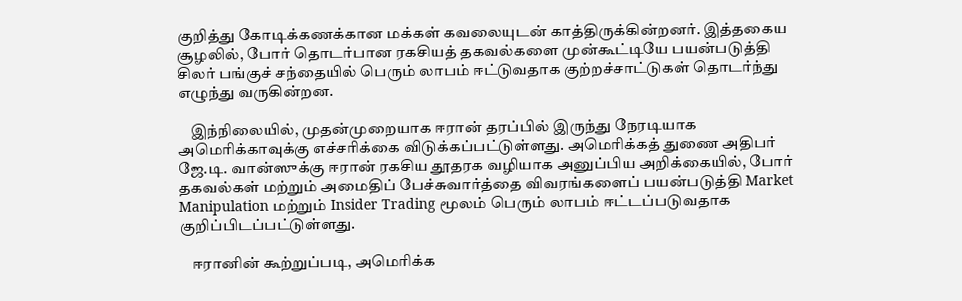குறித்து கோடிக்கணக்கான மக்கள் கவலையுடன் காத்திருக்கின்றனர். இத்தகைய சூழலில், போர் தொடர்பான ரகசியத் தகவல்களை முன்கூட்டியே பயன்படுத்தி சிலர் பங்குச் சந்தையில் பெரும் லாபம் ஈட்டுவதாக குற்றச்சாட்டுகள் தொடர்ந்து எழுந்து வருகின்றன.

    இந்நிலையில், முதன்முறையாக ஈரான் தரப்பில் இருந்து நேரடியாக அமெரிக்காவுக்கு எச்சரிக்கை விடுக்கப்பட்டுள்ளது. அமெரிக்கத் துணை அதிபர் ஜே.டி. வான்ஸுக்கு ஈரான் ரகசிய தூதரக வழியாக அனுப்பிய அறிக்கையில், போர் தகவல்கள் மற்றும் அமைதிப் பேச்சுவார்த்தை விவரங்களைப் பயன்படுத்தி Market Manipulation மற்றும் Insider Trading மூலம் பெரும் லாபம் ஈட்டப்படுவதாக குறிப்பிடப்பட்டுள்ளது.

    ஈரானின் கூற்றுப்படி, அமெரிக்க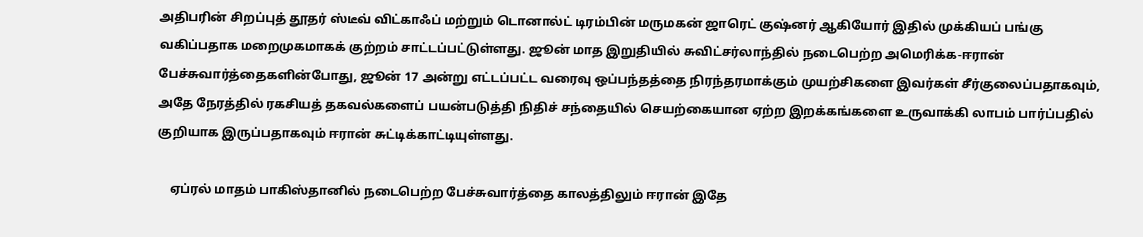அதிபரின் சிறப்புத் தூதர் ஸ்டீவ் விட்காஃப் மற்றும் டொனால்ட் டிரம்பின் மருமகன் ஜாரெட் குஷ்னர் ஆகியோர் இதில் முக்கியப் பங்கு வகிப்பதாக மறைமுகமாகக் குற்றம் சாட்டப்பட்டுள்ளது. ஜூன் மாத இறுதியில் சுவிட்சர்லாந்தில் நடைபெற்ற அமெரிக்க-ஈரான் பேச்சுவார்த்தைகளின்போது, ஜூன் 17 அன்று எட்டப்பட்ட வரைவு ஒப்பந்தத்தை நிரந்தரமாக்கும் முயற்சிகளை இவர்கள் சீர்குலைப்பதாகவும், அதே நேரத்தில் ரகசியத் தகவல்களைப் பயன்படுத்தி நிதிச் சந்தையில் செயற்கையான ஏற்ற இறக்கங்களை உருவாக்கி லாபம் பார்ப்பதில் குறியாக இருப்பதாகவும் ஈரான் சுட்டிக்காட்டியுள்ளது.

    ஏப்ரல் மாதம் பாகிஸ்தானில் நடைபெற்ற பேச்சுவார்த்தை காலத்திலும் ஈரான் இதே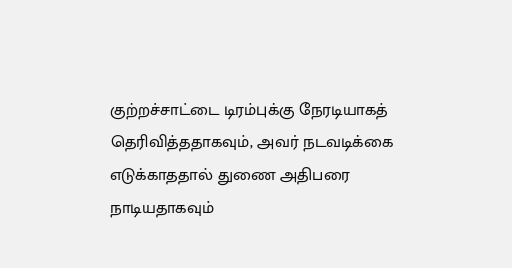குற்றச்சாட்டை டிரம்புக்கு நேரடியாகத் தெரிவித்ததாகவும், அவர் நடவடிக்கை எடுக்காததால் துணை அதிபரை நாடியதாகவும்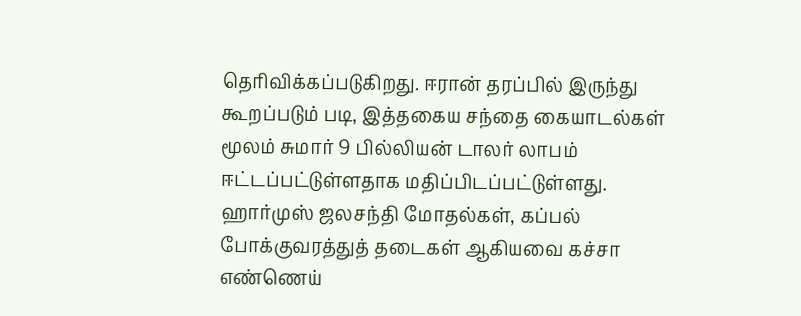தெரிவிக்கப்படுகிறது. ஈரான் தரப்பில் இருந்து கூறப்படும் படி, இத்தகைய சந்தை கையாடல்கள் மூலம் சுமார் 9 பில்லியன் டாலர் லாபம் ஈட்டப்பட்டுள்ளதாக மதிப்பிடப்பட்டுள்ளது. ஹார்முஸ் ஜலசந்தி மோதல்கள், கப்பல் போக்குவரத்துத் தடைகள் ஆகியவை கச்சா எண்ணெய்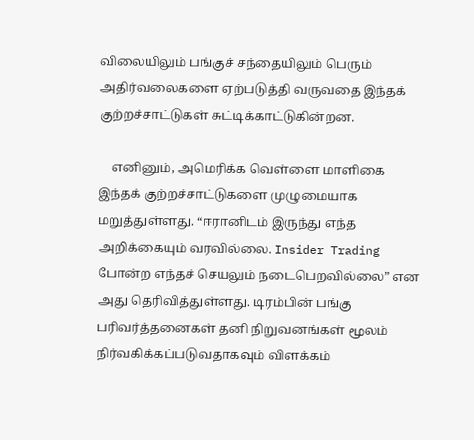விலையிலும் பங்குச் சந்தையிலும் பெரும் அதிர்வலைகளை ஏற்படுத்தி வருவதை இந்தக் குற்றச்சாட்டுகள் சுட்டிக்காட்டுகின்றன.

    எனினும், அமெரிக்க வெள்ளை மாளிகை இந்தக் குற்றச்சாட்டுகளை முழுமையாக மறுத்துள்ளது. “ஈரானிடம் இருந்து எந்த அறிக்கையும் வரவில்லை. Insider Trading போன்ற எந்தச் செயலும் நடைபெறவில்லை” என அது தெரிவித்துள்ளது. டிரம்பின் பங்கு பரிவர்த்தனைகள் தனி நிறுவனங்கள் மூலம் நிர்வகிக்கப்படுவதாகவும் விளக்கம்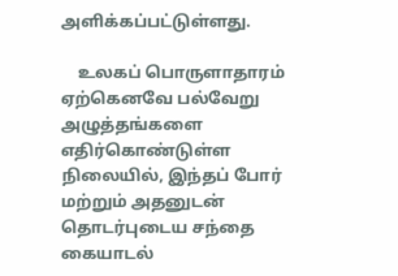அளிக்கப்பட்டுள்ளது.

    உலகப் பொருளாதாரம் ஏற்கெனவே பல்வேறு அழுத்தங்களை எதிர்கொண்டுள்ள நிலையில், இந்தப் போர் மற்றும் அதனுடன் தொடர்புடைய சந்தை கையாடல்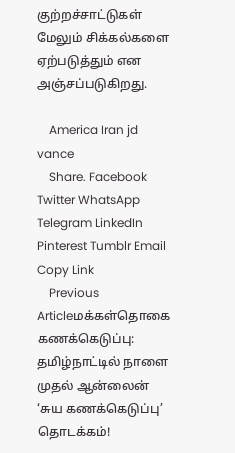குற்றச்சாட்டுகள் மேலும் சிக்கல்களை ஏற்படுத்தும் என அஞ்சப்படுகிறது.

    America Iran jd vance
    Share. Facebook Twitter WhatsApp Telegram LinkedIn Pinterest Tumblr Email Copy Link
    Previous Articleமக்கள்தொகை கணக்கெடுப்பு: தமிழ்நாட்டில் நாளை முதல் ஆன்லைன் ‘சுய கணக்கெடுப்பு’ தொடக்கம்!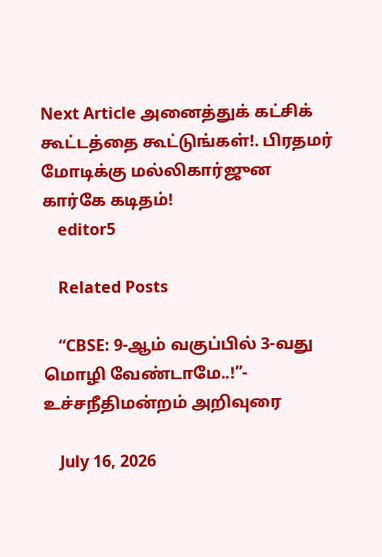Next Article அனைத்துக் கட்சிக் கூட்டத்தை கூட்டுங்கள்!. பிரதமர் மோடிக்கு மல்லிகார்ஜுன கார்கே கடிதம்!
    editor5

    Related Posts

    “CBSE: 9-ஆம் வகுப்பில் 3-வது மொழி வேண்டாமே..!”- உச்சநீதிமன்றம் அறிவுரை

    July 16, 2026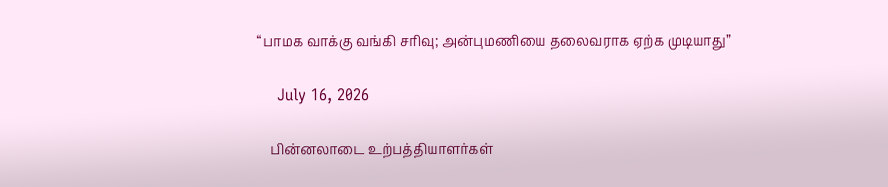“பாமக வாக்கு வங்கி சரிவு; அன்புமணியை தலைவராக ஏற்க முடியாது”

    July 16, 2026

    பின்னலாடை உற்பத்தியாளர்கள்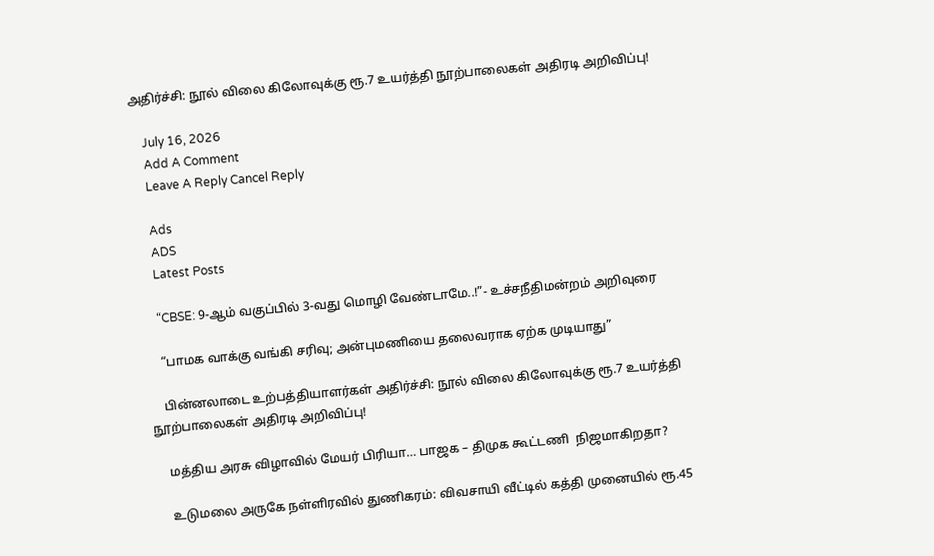அதிர்ச்சி: நூல் விலை கிலோவுக்கு ரூ.7 உயர்த்தி நூற்பாலைகள் அதிரடி அறிவிப்பு!

    July 16, 2026
    Add A Comment
    Leave A Reply Cancel Reply

    Ads
    ADS
    Latest Posts

    “CBSE: 9-ஆம் வகுப்பில் 3-வது மொழி வேண்டாமே..!”- உச்சநீதிமன்றம் அறிவுரை

    “பாமக வாக்கு வங்கி சரிவு; அன்புமணியை தலைவராக ஏற்க முடியாது”

    பின்னலாடை உற்பத்தியாளர்கள் அதிர்ச்சி: நூல் விலை கிலோவுக்கு ரூ.7 உயர்த்தி நூற்பாலைகள் அதிரடி அறிவிப்பு!

    மத்திய அரசு விழாவில் மேயர் பிரியா… பாஜக – திமுக கூட்டணி  நிஜமாகிறதா?

    உடுமலை அருகே நள்ளிரவில் துணிகரம்: விவசாயி வீட்டில் கத்தி முனையில் ரூ.45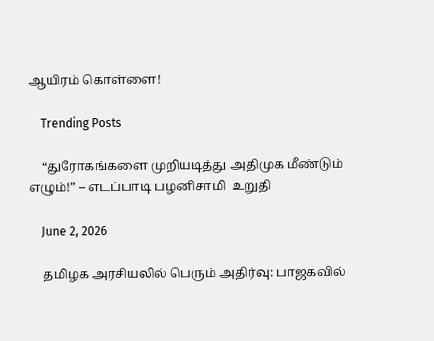ஆயிரம் கொள்ளை!

    Trending Posts

    “துரோகங்களை முறியடித்து அதிமுக மீண்டும் எழும்!” – எடப்பாடி பழனிசாமி  உறுதி

    June 2, 2026

    தமிழக அரசியலில் பெரும் அதிர்வு: பாஜகவில்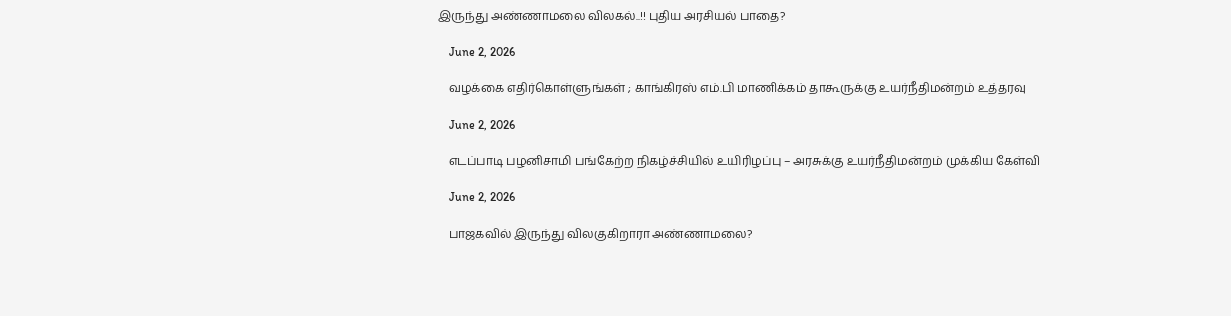இருந்து அண்ணாமலை விலகல்..!! புதிய அரசியல் பாதை?

    June 2, 2026

    வழக்கை எதிர்கொள்ளுங்கள் ; காங்கிரஸ் எம்.பி மாணிக்கம் தாகூருக்கு உயர்நீதிமன்றம் உத்தரவு

    June 2, 2026

    எடப்பாடி பழனிசாமி பங்கேற்ற நிகழ்ச்சியில் உயிரிழப்பு – அரசுக்கு உயர்நீதிமன்றம் முக்கிய கேள்வி

    June 2, 2026

    பாஜகவில் இருந்து விலகுகிறாரா அண்ணாமலை?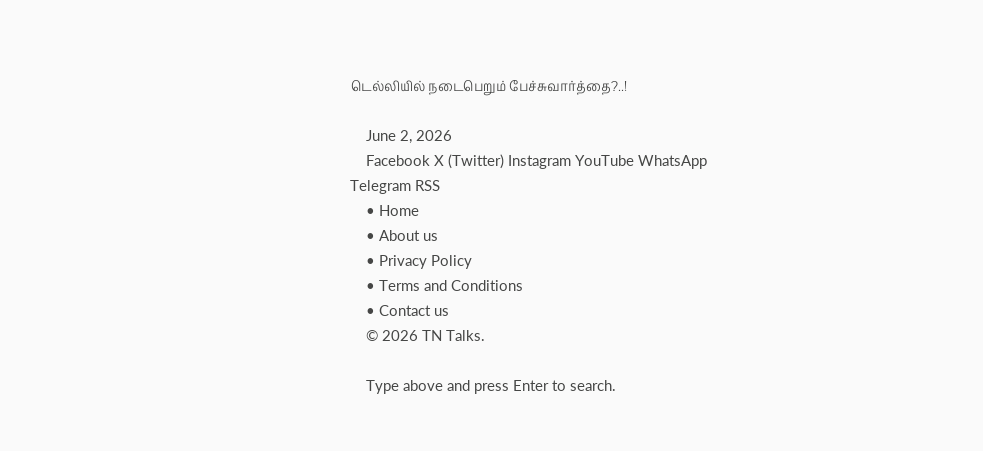டெல்லியில் நடைபெறும் பேச்சுவார்த்தை?..!

    June 2, 2026
    Facebook X (Twitter) Instagram YouTube WhatsApp Telegram RSS
    • Home
    • About us
    • Privacy Policy
    • Terms and Conditions
    • Contact us
    © 2026 TN Talks.

    Type above and press Enter to search.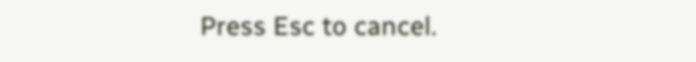Press Esc to cancel.